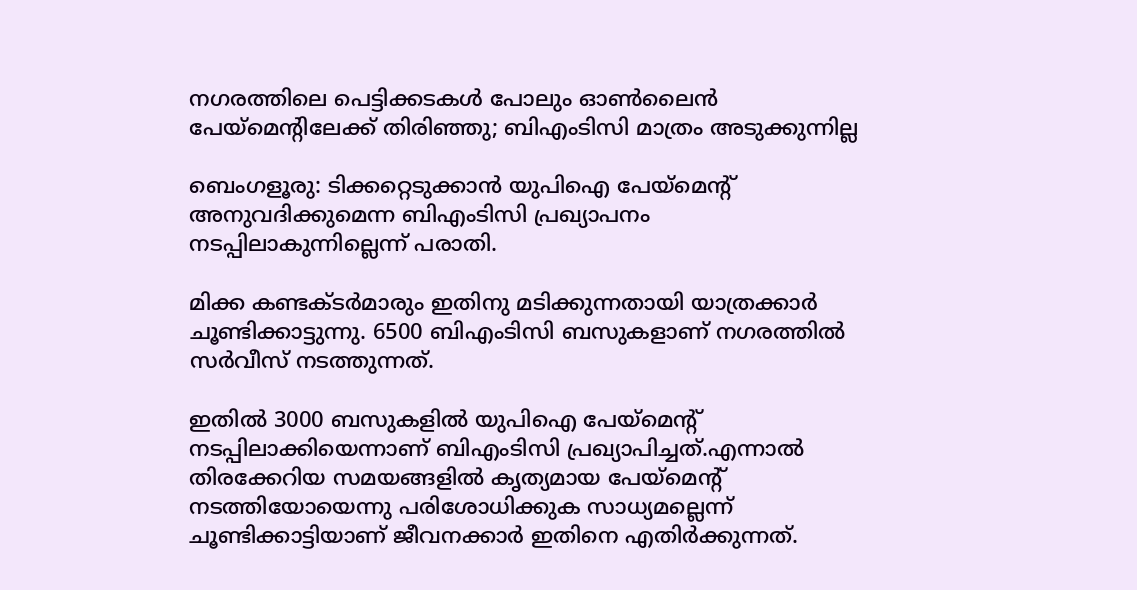നഗരത്തിലെ പെട്ടിക്കടകൾ പോലും ഓൺലൈൻ പേയ്മെന്റിലേക്ക് തിരിഞ്ഞു; ബിഎംടിസി മാത്രം അടുക്കുന്നില്ല

ബെംഗളൂരു‌: ടിക്കറ്റെടുക്കാൻ യുപിഐ പേയ്മെന്റ് അനുവദിക്കുമെന്ന ബിഎംടിസി പ്രഖ്യാപനം നടപ്പിലാകുന്നില്ലെന്ന് പരാതി.

മിക്ക കണ്ടക്ടർമാരും ഇതിനു മടിക്കുന്നതായി യാത്രക്കാർ ചൂണ്ടിക്കാട്ടുന്നു. 6500 ബിഎംടിസി ബസുകളാണ് നഗരത്തിൽ സർവീസ് നടത്തുന്നത്.

ഇതിൽ 3000 ബസുകളിൽ യുപിഐ പേയ്മെന്റ് നടപ്പിലാക്കിയെന്നാണ് ബിഎംടിസി പ്രഖ്യാപിച്ചത്.എന്നാൽ തിരക്കേറിയ സമയങ്ങളിൽ കൃത്യമായ പേയ്മെന്റ് നടത്തിയോയെന്നു പരിശോധിക്കുക സാധ്യമല്ലെന്ന് ചൂണ്ടിക്കാട്ടിയാണ് ജീവനക്കാർ ഇതിനെ എതിർക്കുന്നത്.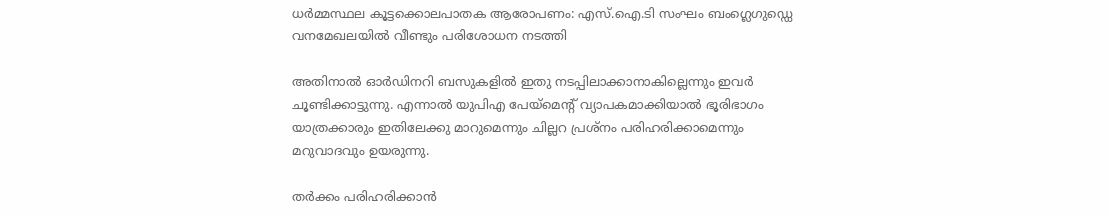ധർമ്മസ്ഥല കൂട്ടക്കൊലപാതക ആരോപണം: എസ്.ഐ.ടി സംഘം ബംഗ്ലെഗുഡ്ഡെ വനമേഖലയിൽ വീണ്ടും പരിശോധന നടത്തി

അതിനാൽ ഓർഡിനറി ബസുകളിൽ ഇതു നടപ്പിലാക്കാനാകില്ലെന്നും ഇവർ ചൂണ്ടിക്കാട്ടുന്നു. എന്നാൽ യുപിഎ പേയ്മെന്റ് വ്യാപകമാക്കിയാൽ ഭൂരിഭാഗം യാത്രക്കാരും ഇതിലേക്കു മാറുമെന്നും ചില്ലറ പ്രശ്നം പരിഹരിക്കാമെന്നും മറുവാദവും ഉയരുന്നു.

തർക്കം പരിഹരിക്കാൻ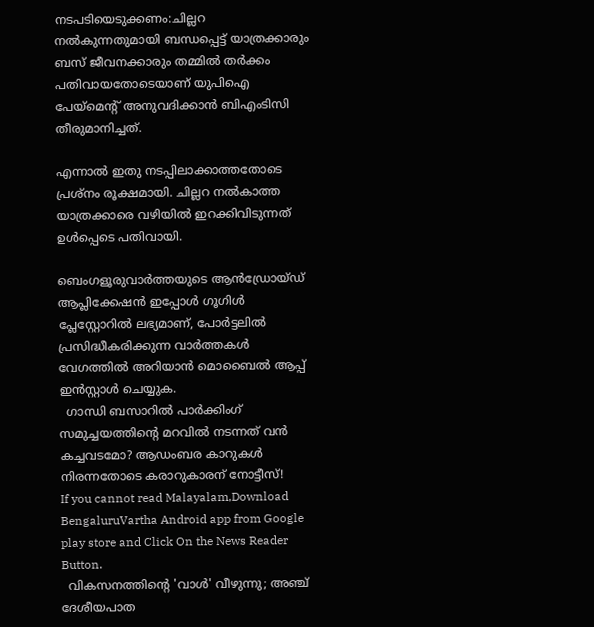നടപടിയെടുക്കണം:ചില്ലറ നൽകുന്നതുമായി ബന്ധപ്പെട്ട് യാത്രക്കാരും ബസ് ജീവനക്കാരും തമ്മിൽ തർക്കം പതിവായതോടെയാണ് യുപിഐ പേയ്മെന്റ് അനുവദിക്കാൻ ബിഎംടിസി തീരുമാനിച്ചത്.

എന്നാൽ ഇതു നടപ്പിലാക്കാത്തതോടെ പ്രശ്നം രൂക്ഷമായി. ചില്ലറ നൽകാത്ത യാത്രക്കാരെ വഴിയിൽ ഇറക്കിവിടുന്നത് ഉൾപ്പെടെ പതിവായി.

ബെംഗളൂരുവാർത്തയുടെ ആൻഡ്രോയ്ഡ് ആപ്ലിക്കേഷൻ ഇപ്പോൾ ഗൂഗിൾ പ്ലേസ്റ്റോറിൽ ലഭ്യമാണ്, പോർട്ടലിൽ പ്രസിദ്ധീകരിക്കുന്ന വാർത്തകൾ വേഗത്തിൽ അറിയാൻ മൊബൈൽ ആപ്പ് ഇൻസ്റ്റാൾ ചെയ്യുക.
  ഗാന്ധി ബസാറിൽ പാർക്കിംഗ് സമുച്ചയത്തിന്റെ മറവിൽ നടന്നത് വൻ കച്ചവടമോ? ആഡംബര കാറുകൾ നിരന്നതോടെ കരാറുകാരന് നോട്ടീസ്!
If you cannot read Malayalam,Download BengaluruVartha Android app from Google play store and Click On the News Reader Button.
  വികസനത്തിന്റെ 'വാൾ' വീഴുന്നു; അഞ്ച് ദേശീയപാത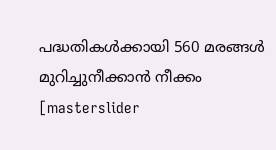പദ്ധതികൾക്കായി 560 മരങ്ങൾ മുറിച്ചുനീക്കാൻ നീക്കം
[masterslider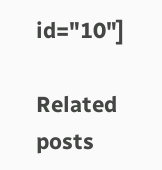id="10"]

Related posts